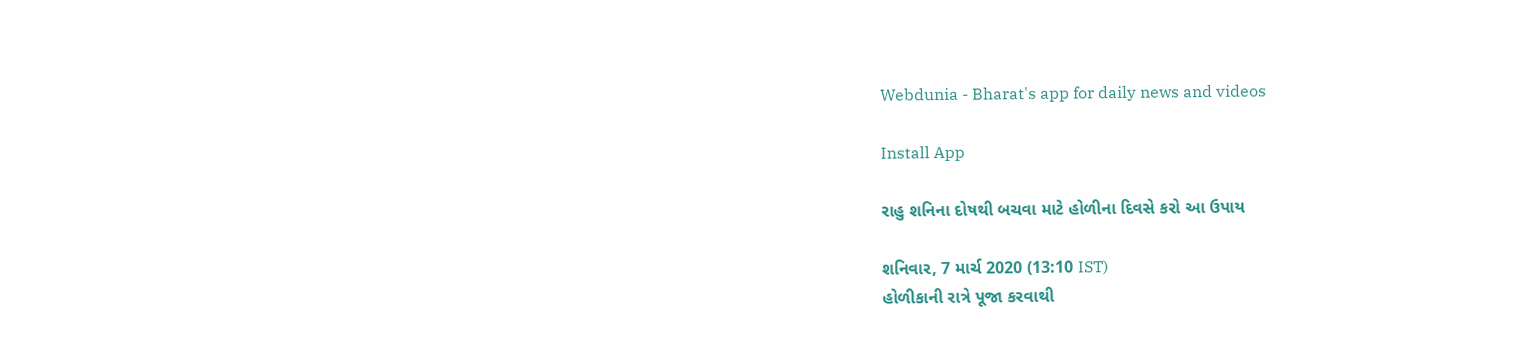Webdunia - Bharat's app for daily news and videos

Install App

રાહુ શનિના દોષથી બચવા માટે હોળીના દિવસે કરો આ ઉપાય

શનિવાર, 7 માર્ચ 2020 (13:10 IST)
હોળીકાની રાત્રે પૂજા કરવાથી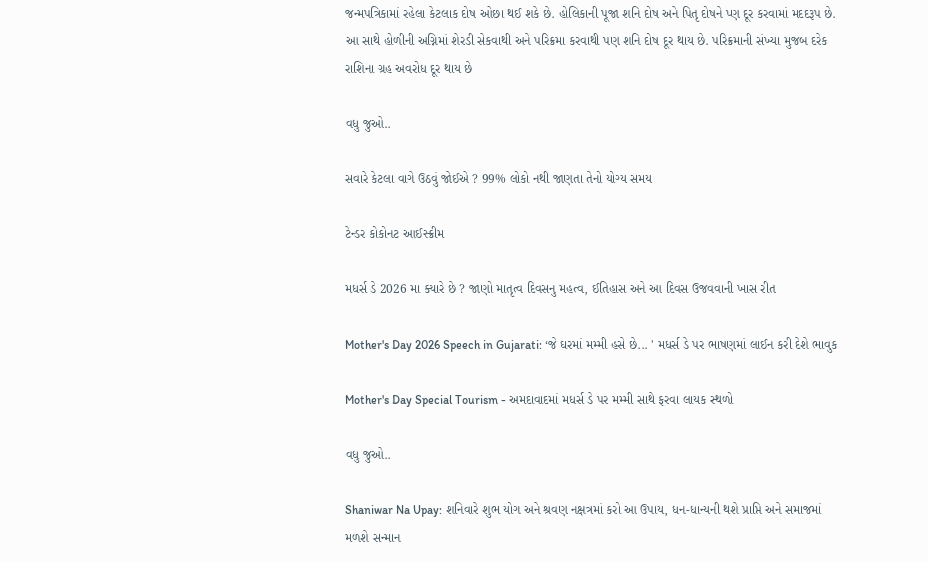જન્મપત્રિકામાં રહેલા કેટલાક દોષ ઓછા થઈ શકે છે. હોલિકાની પૂજા શનિ દોષ અને પિતૃ દોષને પ્ણ દૂર કરવામાં મદદરૂપ છે. આ સાથે હોળીની અગ્નિમાં શેરડી સેકવાથી અને પરિક્રમા કરવાથી પણ શનિ દોષ દૂર થાય છે. પરિક્રમાની સંખ્યા મુજબ દરેક રાશિના ગ્રહ અવરોધ દૂર થાય છે

વધુ જુઓ..

સવારે કેટલા વાગે ઉઠવું જોઈએ ? 99% લોકો નથી જાણતા તેનો યોગ્ય સમય

ટેન્ડર કોકોનટ આઈસ્ક્રીમ

મધર્સ ડે 2026 મા ક્યારે છે ? જાણો માતૃત્વ દિવસનુ મહત્વ, ઈતિહાસ અને આ દિવસ ઉજવવાની ખાસ રીત

Mother's Day 2026 Speech in Gujarati: ‘જે ઘરમાં મમ્મી હસે છે... ' મધર્સ ડે પર ભાષણમાં લાઈન કરી દેશે ભાવુક

Mother's Day Special Tourism - અમદાવાદમાં મધર્સ ડે પર મમ્મી સાથે ફરવા લાયક સ્થળો

વધુ જુઓ..

Shaniwar Na Upay: શનિવારે શુભ યોગ અને શ્રવણ નક્ષત્રમાં કરો આ ઉપાય, ધન-ધાન્યની થશે પ્રાપ્તિ અને સમાજમાં મળશે સન્માન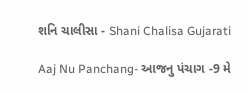શનિ ચાલીસા - Shani Chalisa Gujarati

Aaj Nu Panchang- આજનુ પંચાગ -9 મે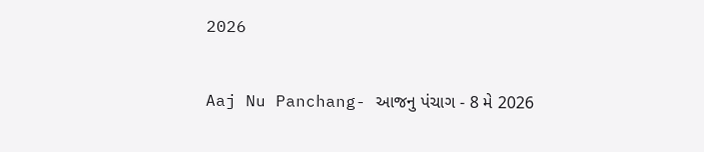2026

Aaj Nu Panchang- આજનુ પંચાગ - 8 મે 2026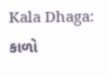Kala Dhaga: કાળો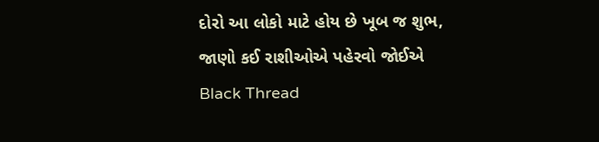દોરો આ લોકો માટે હોય છે ખૂબ જ શુભ, જાણો કઈ રાશીઓએ પહેરવો જોઈએ Black Thread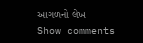આગળનો લેખ
Show comments